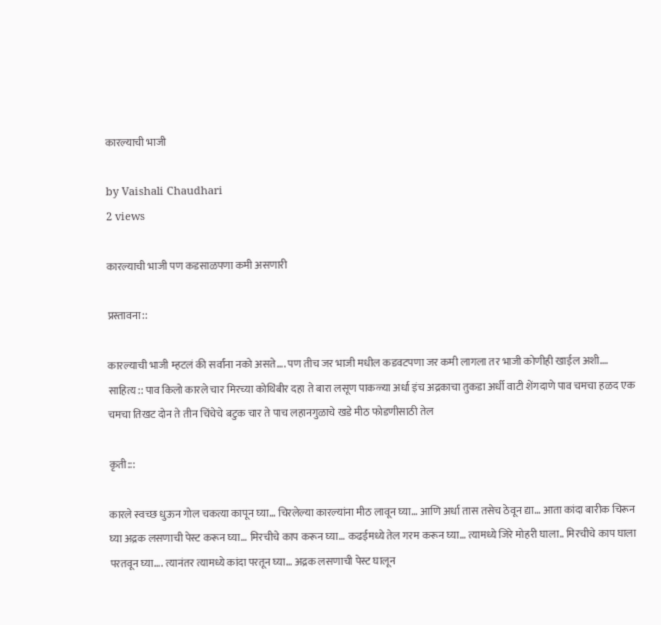कारल्याची भाजी

by Vaishali Chaudhari
2 views

कारल्याची भाजी पण कडसाळपणा कमी असणारी

प्रस्तावना::

कारल्याची भाजी म्हटलं की सर्वांना नको असते…. पण तीच जर भाजी मधील कडवटपणा जर कमी लागला तर भाजी कोणीही खाईल अशी….
साहित्य:: पाव किलो कारले चार मिरच्या कोथिंबीर दहा ते बारा लसूण पाकळ्या अर्धा इंच अद्रकाचा तुकडा अर्धी वाटी शेंगदाणे पाव चमचा हळद एक चमचा तिखट दोन ते तीन चिंचेचे बटुक चार ते पाच लहानगुळाचे खडे मीठ फोडणीसाठी तेल

कृती:::

कारले स्वच्छ धुऊन गोल चकत्या कापून घ्या… चिरलेल्या कारल्यांना मीठ लावून घ्या… आणि अर्धा तास तसेच ठेवून द्या… आता कांदा बारीक चिरून घ्या अद्रक लसणाची पेस्ट करून घ्या… मिरचीचे काप करून घ्या… कढईमध्ये तेल गरम करून घ्या… त्यामध्ये जिरे मोहरी घाला.. मिरचीचे काप घाला परतवून घ्या…. त्यानंतर त्यामध्ये कांदा परतून घ्या… अद्रक लसणाची पेस्ट घालून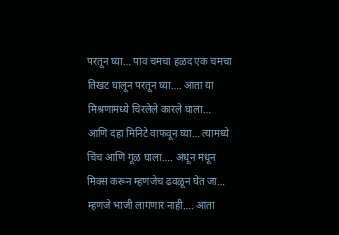परतून घ्या… पाव चमचा हळद एक चमचा तिखट घालून परतून घ्या…. आता या मिश्रणामध्ये चिरलेले कारले घाला… आणि दहा मिनिटे वाफवून घ्या… त्यामध्ये चिंच आणि गूळ घाला…. अधून मधून मिक्स करून म्हणजेच ढवळून घेत जा… म्हणजे भाजी लागणार नाही…. आता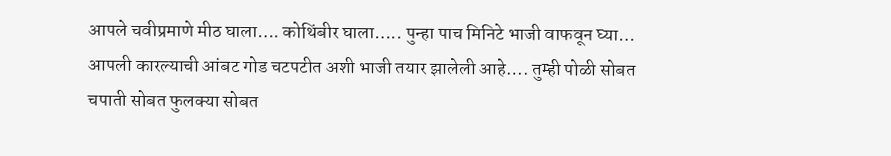आपले चवीप्रमाणे मीठ घाला…. कोथिंबीर घाला….. पुन्हा पाच मिनिटे भाजी वाफवून घ्या… आपली कारल्याची आंबट गोड चटपटीत अशी भाजी तयार झालेली आहे…. तुम्ही पोळी सोबत चपाती सोबत फुलक्या सोबत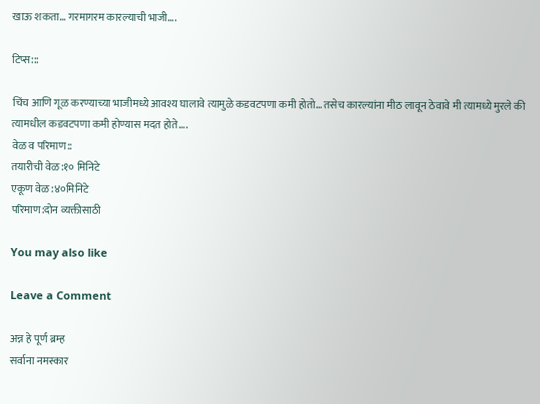खाऊ शकता… गरमागरम कारल्याची भाजी….

टिप्स:::

चिंच आणि गूळ करण्याच्या भाजीमध्ये आवश्य घालावे त्यामुळे कडवटपणा कमी होतो… तसेच कारल्यांना मीठ लावून ठेवावे मी त्यामध्ये मुरले की त्यामधील कडवटपणा कमी होण्यास मदत होते….
वेळ व परिमाण::
तयारीची वेळ:१० मिनिटे
एकूण वेळ :४०मिनिटे
परिमाण:दोन व्यक्तीसाठी

You may also like

Leave a Comment

अन्न हे पूर्ण ब्रम्ह
सर्वाना नमस्कार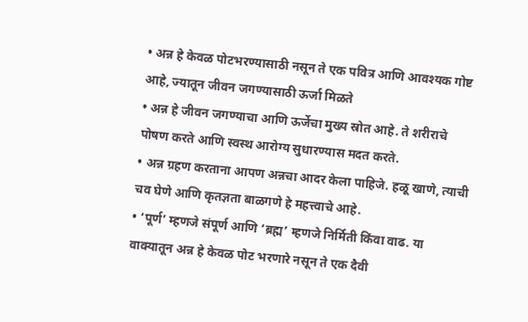• अन्न हे केवळ पोटभरण्यासाठी नसून ते एक पवित्र आणि आवश्यक गोष्ट आहे, ज्यातून जीवन जगण्यासाठी ऊर्जा मिळते
• अन्न हे जीवन जगण्याचा आणि ऊर्जेचा मुख्य स्रोत आहे. ते शरीराचे पोषण करते आणि स्वस्थ आरोग्य सुधारण्यास मदत करते.
• अन्न ग्रहण करताना आपण अन्नचा आदर केला पाहिजे. हळू खाणे, त्याची चव घेणे आणि कृतज्ञता बाळगणे हे महत्त्वाचे आहे.
• ‘पूर्ण’ म्हणजे संपूर्ण आणि ‘ब्रह्म’ म्हणजे निर्मिती किंवा वाढ. या वाक्यातून अन्न हे केवळ पोट भरणारे नसून ते एक दैवी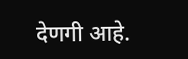देणगी आहे.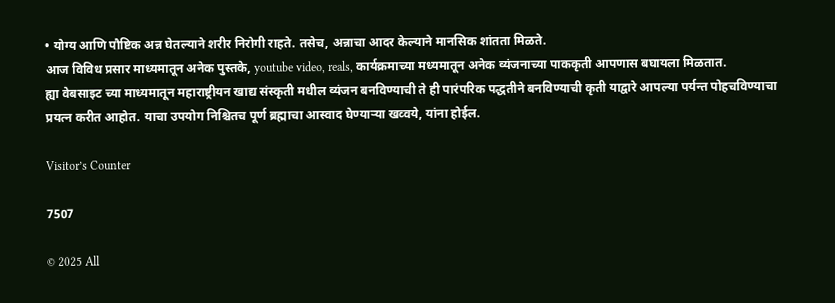• योग्य आणि पौष्टिक अन्न घेतल्याने शरीर निरोगी राहते. तसेच, अन्नाचा आदर केल्याने मानसिक शांतता मिळते.
आज विविध प्रसार माध्यमातून अनेक पुस्तके, youtube video, reals, कार्यक्रमाच्या मध्यमातून अनेक व्यंजनाच्या पाककृती आपणास बघायला मिळतात.
ह्या वेबसाइट च्या माध्यमातून महाराष्ट्रीयन खाद्य संस्कृती मधील व्यंजन बनविण्याची ते ही पारंपरिक पद्धतीने बनविण्याची कृती याद्वारे आपल्या पर्यन्त पोहचविण्याचा प्रयत्न करीत आहोत. याचा उपयोग निश्चितच पूर्ण ब्रह्माचा आस्वाद घेण्याऱ्या खव्वये, यांना होईल.

Visitor’s Counter

7507

© 2025 All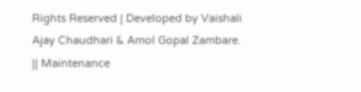Rights Reserved | Developed by Vaishali Ajay Chaudhari & Amol Gopal Zambare. || Maintenance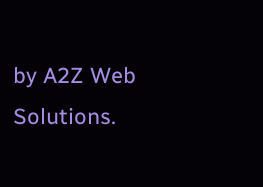by A2Z Web Solutions.